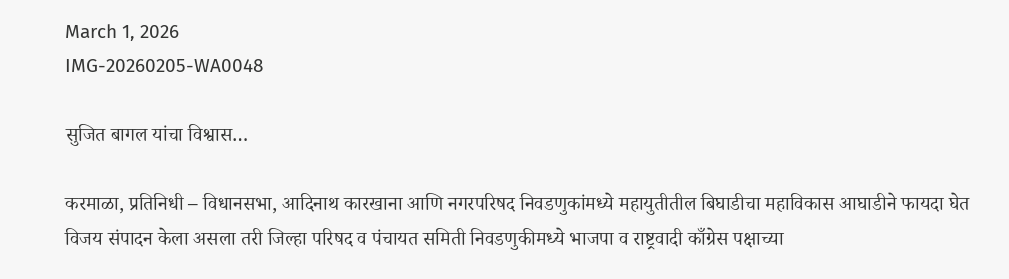March 1, 2026
IMG-20260205-WA0048

सुजित बागल यांचा विश्वास…

करमाळा, प्रतिनिधी – विधानसभा, आदिनाथ कारखाना आणि नगरपरिषद निवडणुकांमध्ये महायुतीतील बिघाडीचा महाविकास आघाडीने फायदा घेत विजय संपादन केला असला तरी जिल्हा परिषद व पंचायत समिती निवडणुकीमध्ये भाजपा व राष्ट्रवादी काँग्रेस पक्षाच्या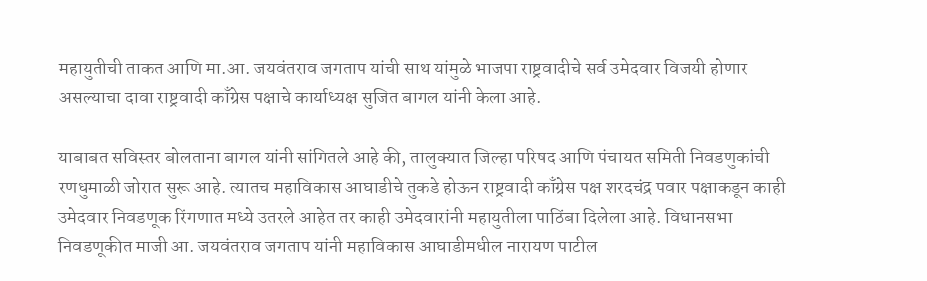महायुतीची ताकत आणि मा.आ. जयवंतराव जगताप यांची साथ यांमुळे भाजपा राष्ट्रवादीचे सर्व उमेदवार विजयी होणार असल्याचा दावा राष्ट्रवादी काँग्रेस पक्षाचे कार्याध्यक्ष सुजित बागल यांनी केला आहे.

याबाबत सविस्तर बोलताना बागल यांनी सांगितले आहे की, तालुक्यात जिल्हा परिषद आणि पंचायत समिती निवडणुकांची रणधुमाळी जोरात सुरू आहे. त्यातच महाविकास आघाडीचे तुकडे होऊन राष्ट्रवादी काँग्रेस पक्ष शरदचंद्र पवार पक्षाकडून काही उमेदवार निवडणूक रिंगणात मध्ये उतरले आहेत तर काही उमेदवारांनी महायुतीला पाठिंबा दिलेला आहे. विधानसभा निवडणूकीत माजी आ. जयवंतराव जगताप यांनी महाविकास आघाडीमधील नारायण पाटील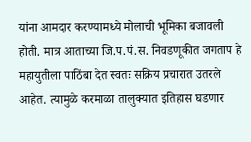यांना आमदार करण्यामध्ये मोलाची भूमिका बजावली होती. मात्र आताच्या जि.प.पं.स. निवडणूकीत जगताप हे महायुतीला पाठिंबा देत स्वतः सक्रिय प्रचारात उतरले आहेत. त्यामुळे करमाळा तालुक्यात इतिहास घडणार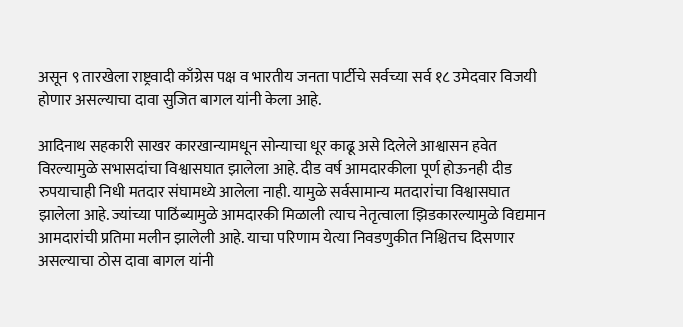असून ९ तारखेला राष्ट्रवादी काँग्रेस पक्ष व भारतीय जनता पार्टीचे सर्वच्या सर्व १८ उमेदवार विजयी होणार असल्याचा दावा सुजित बागल यांनी केला आहे.

आदिनाथ सहकारी साखर कारखान्यामधून सोन्याचा धूर काढू असे दिलेले आश्वासन हवेत विरल्यामुळे सभासदांचा विश्वासघात झालेला आहे. दीड वर्ष आमदारकीला पूर्ण होऊनही दीड रुपयाचाही निधी मतदार संघामध्ये आलेला नाही. यामुळे सर्वसामान्य मतदारांचा विश्वासघात झालेला आहे. ज्यांच्या पाठिंब्यामुळे आमदारकी मिळाली त्याच नेतृत्वाला झिडकारल्यामुळे विद्यमान आमदारांची प्रतिमा मलीन झालेली आहे. याचा परिणाम येत्या निवडणुकीत निश्चितच दिसणार असल्याचा ठोस दावा बागल यांनी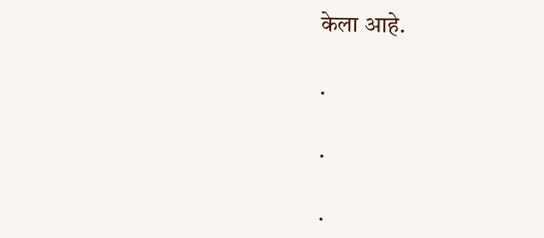केला आहे.

.

.

.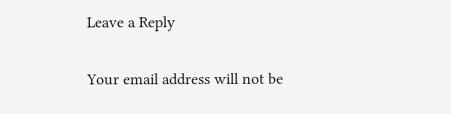Leave a Reply

Your email address will not be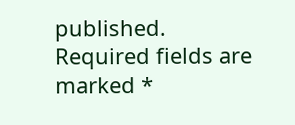published. Required fields are marked *